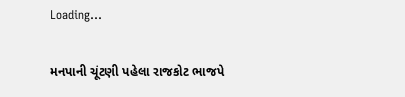Loading...

મનપાની ચૂંટણી પહેલા રાજકોટ ભાજપે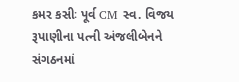કમર કસીઃ પૂર્વ CM સ્વ. વિજય રૂપાણીના પત્ની અંજલીબેનને સંગઠનમાં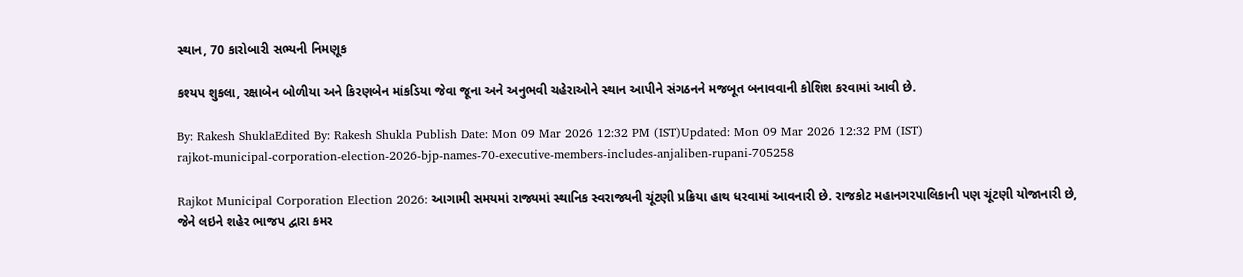સ્થાન, 70 કારોબારી સભ્યની નિમણૂક

કશ્યપ શુકલા, રક્ષાબેન બોળીયા અને કિરણબેન માંકડિયા જેવા જૂના અને અનુભવી ચહેરાઓને સ્થાન આપીને સંગઠનને મજબૂત બનાવવાની કોશિશ કરવામાં આવી છે.

By: Rakesh ShuklaEdited By: Rakesh Shukla Publish Date: Mon 09 Mar 2026 12:32 PM (IST)Updated: Mon 09 Mar 2026 12:32 PM (IST)
rajkot-municipal-corporation-election-2026-bjp-names-70-executive-members-includes-anjaliben-rupani-705258

Rajkot Municipal Corporation Election 2026: આગામી સમયમાં રાજ્યમાં સ્થાનિક સ્વરાજ્યની ચૂંટણી પ્રક્રિયા હાથ ધરવામાં આવનારી છે. રાજકોટ મહાનગરપાલિકાની પણ ચૂંટણી યોજાનારી છે, જેને લઇને શહેર ભાજપ દ્વારા કમર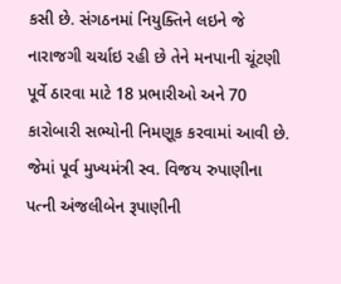કસી છે. સંગઠનમાં નિયુક્તિને લઇને જે નારાજગી ચર્ચાઇ રહી છે તેને મનપાની ચૂંટણી પૂર્વે ઠારવા માટે 18 પ્રભારીઓ અને 70 કારોબારી સભ્યોની નિમણૂક કરવામાં આવી છે. જેમાં પૂર્વ મુખ્યમંત્રી સ્વ. વિજય રુપાણીના પત્ની અંજલીબેન રૂપાણીની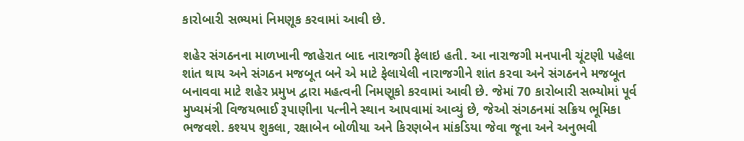કારોબારી સભ્યમાં નિમણૂક કરવામાં આવી છે.

શહેર સંગઠનના માળખાની જાહેરાત બાદ નારાજગી ફેલાઇ હતી. આ નારાજગી મનપાની ચૂંટણી પહેલા શાંત થાય અને સંગઠન મજબૂત બને એ માટે ફેલાયેલી નારાજગીને શાંત કરવા અને સંગઠનને મજબૂત બનાવવા માટે શહેર પ્રમુખ દ્વારા મહત્વની નિમણૂકો કરવામાં આવી છે. જેમાં 70 કારોબારી સભ્યોમાં પૂર્વ મુખ્યમંત્રી વિજયભાઈ રૂપાણીના પત્નીને સ્થાન આપવામાં આવ્યું છે, જેઓ સંગઠનમાં સક્રિય ભૂમિકા ભજવશે. કશ્યપ શુકલા, રક્ષાબેન બોળીયા અને કિરણબેન માંકડિયા જેવા જૂના અને અનુભવી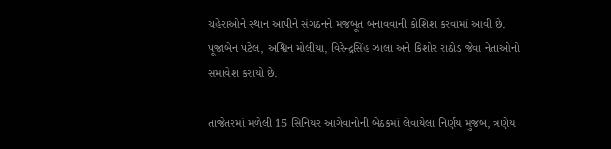ચહેરાઓને સ્થાન આપીને સંગઠનને મજબૂત બનાવવાની કોશિશ કરવામાં આવી છે. પૂજાબેન પટેલ, અશ્વિન મોલીયા, વિરેન્દ્રસિંહ ઝાલા અને કિશોર રાઠોડ જેવા નેતાઓનો સમાવેશ કરાયો છે.

તાજેતરમાં મળેલી 15 સિનિયર આગેવાનોની બેઠકમાં લેવાયેલા નિર્ણય મુજબ, ત્રણેય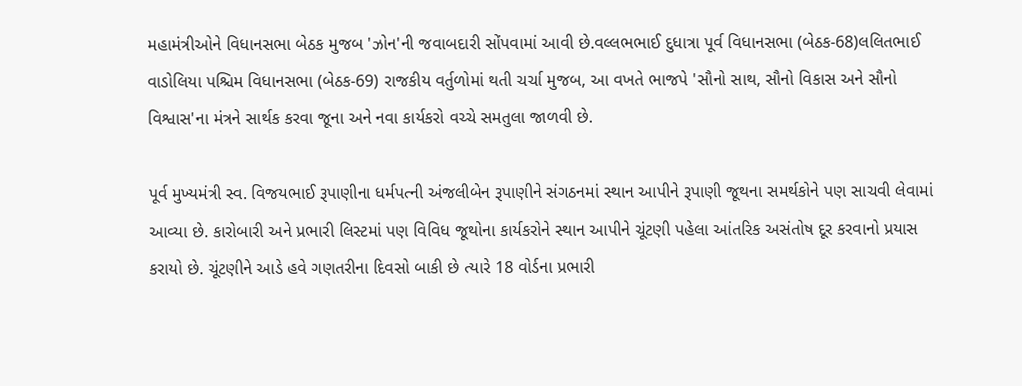મહામંત્રીઓને વિધાનસભા બેઠક મુજબ 'ઝોન'ની જવાબદારી સોંપવામાં આવી છે.વલ્લભભાઈ દુધાત્રા પૂર્વ વિધાનસભા (બેઠક-68)લલિતભાઈ વાડોલિયા પશ્ચિમ વિધાનસભા (બેઠક-69) રાજકીય વર્તુળોમાં થતી ચર્ચા મુજબ, આ વખતે ભાજપે 'સૌનો સાથ, સૌનો વિકાસ અને સૌનો વિશ્વાસ'ના મંત્રને સાર્થક કરવા જૂના અને નવા કાર્યકરો વચ્ચે સમતુલા જાળવી છે.

પૂર્વ મુખ્યમંત્રી સ્વ. વિજયભાઈ રૂપાણીના ધર્મપત્ની અંજલીબેન રૂપાણીને સંગઠનમાં સ્થાન આપીને રૂપાણી જૂથના સમર્થકોને પણ સાચવી લેવામાં આવ્યા છે. કારોબારી અને પ્રભારી લિસ્ટમાં પણ વિવિધ જૂથોના કાર્યકરોને સ્થાન આપીને ચૂંટણી પહેલા આંતરિક અસંતોષ દૂર કરવાનો પ્રયાસ કરાયો છે. ચૂંટણીને આડે હવે ગણતરીના દિવસો બાકી છે ત્યારે 18 વોર્ડના પ્રભારી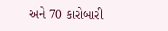અને 70 કારોબારી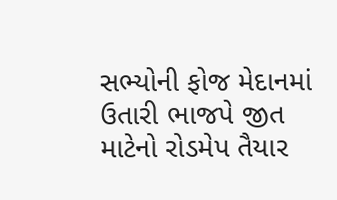સભ્યોની ફોજ મેદાનમાં ઉતારી ભાજપે જીત માટેનો રોડમેપ તૈયાર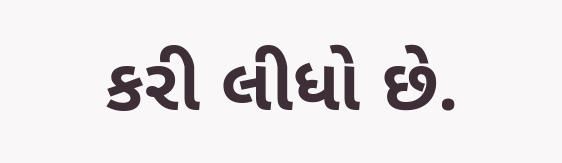કરી લીધો છે.